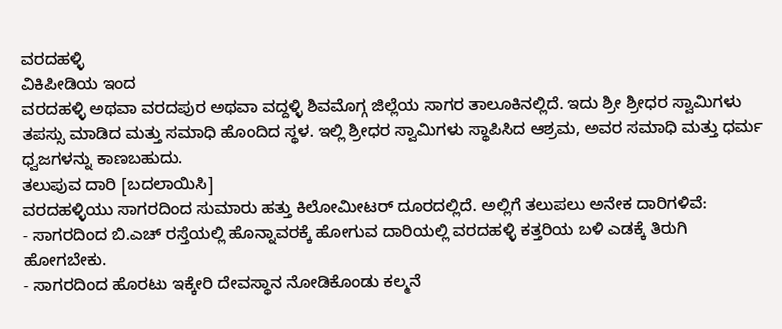ವರದಹಳ್ಳಿ
ವಿಕಿಪೀಡಿಯ ಇಂದ
ವರದಹಳ್ಳಿ ಅಥವಾ ವರದಪುರ ಅಥವಾ ವದ್ದಳ್ಳಿ ಶಿವಮೊಗ್ಗ ಜಿಲ್ಲೆಯ ಸಾಗರ ತಾಲೂಕಿನಲ್ಲಿದೆ. ಇದು ಶ್ರೀ ಶ್ರೀಧರ ಸ್ವಾಮಿಗಳು ತಪಸ್ಸು ಮಾಡಿದ ಮತ್ತು ಸಮಾಧಿ ಹೊಂದಿದ ಸ್ಥಳ. ಇಲ್ಲಿ ಶ್ರೀಧರ ಸ್ವಾಮಿಗಳು ಸ್ಥಾಪಿಸಿದ ಆಶ್ರಮ, ಅವರ ಸಮಾಧಿ ಮತ್ತು ಧರ್ಮ ಧ್ವಜಗಳನ್ನು ಕಾಣಬಹುದು.
ತಲುಪುವ ದಾರಿ [ಬದಲಾಯಿಸಿ]
ವರದಹಳ್ಳಿಯು ಸಾಗರದಿಂದ ಸುಮಾರು ಹತ್ತು ಕಿಲೋಮೀಟರ್ ದೂರದಲ್ಲಿದೆ. ಅಲ್ಲಿಗೆ ತಲುಪಲು ಅನೇಕ ದಾರಿಗಳಿವೆ:
- ಸಾಗರದಿಂದ ಬಿ.ಎಚ್ ರಸ್ತೆಯಲ್ಲಿ ಹೊನ್ನಾವರಕ್ಕೆ ಹೋಗುವ ದಾರಿಯಲ್ಲಿ ವರದಹಳ್ಳಿ ಕತ್ತರಿಯ ಬಳಿ ಎಡಕ್ಕೆ ತಿರುಗಿ ಹೋಗಬೇಕು.
- ಸಾಗರದಿಂದ ಹೊರಟು ಇಕ್ಕೇರಿ ದೇವಸ್ಥಾನ ನೋಡಿಕೊಂಡು ಕಲ್ಮನೆ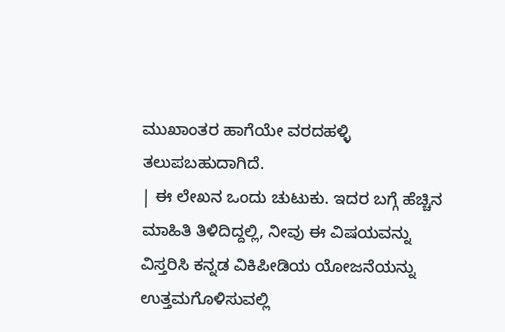ಮುಖಾಂತರ ಹಾಗೆಯೇ ವರದಹಳ್ಳಿ ತಲುಪಬಹುದಾಗಿದೆ.
| ಈ ಲೇಖನ ಒಂದು ಚುಟುಕು. ಇದರ ಬಗ್ಗೆ ಹೆಚ್ಚಿನ ಮಾಹಿತಿ ತಿಳಿದಿದ್ದಲ್ಲಿ, ನೀವು ಈ ವಿಷಯವನ್ನು ವಿಸ್ತರಿಸಿ ಕನ್ನಡ ವಿಕಿಪೀಡಿಯ ಯೋಜನೆಯನ್ನು ಉತ್ತಮಗೊಳಿಸುವಲ್ಲಿ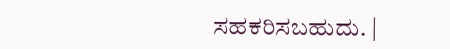ಸಹಕರಿಸಬಹುದು. |